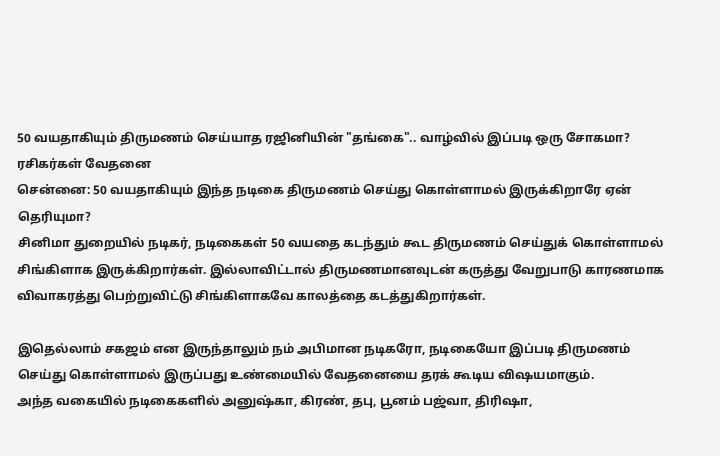50 வயதாகியும் திருமணம் செய்யாத ரஜினியின் "தங்கை".. வாழ்வில் இப்படி ஒரு சோகமா? ரசிகர்கள் வேதனை
சென்னை: 50 வயதாகியும் இந்த நடிகை திருமணம் செய்து கொள்ளாமல் இருக்கிறாரே ஏன் தெரியுமா?
சினிமா துறையில் நடிகர், நடிகைகள் 50 வயதை கடந்தும் கூட திருமணம் செய்துக் கொள்ளாமல் சிங்கிளாக இருக்கிறார்கள். இல்லாவிட்டால் திருமணமானவுடன் கருத்து வேறுபாடு காரணமாக விவாகரத்து பெற்றுவிட்டு சிங்கிளாகவே காலத்தை கடத்துகிறார்கள்.

இதெல்லாம் சகஜம் என இருந்தாலும் நம் அபிமான நடிகரோ, நடிகையோ இப்படி திருமணம் செய்து கொள்ளாமல் இருப்பது உண்மையில் வேதனையை தரக் கூடிய விஷயமாகும்.
அந்த வகையில் நடிகைகளில் அனுஷ்கா, கிரண், தபு, பூனம் பஜ்வா, திரிஷா,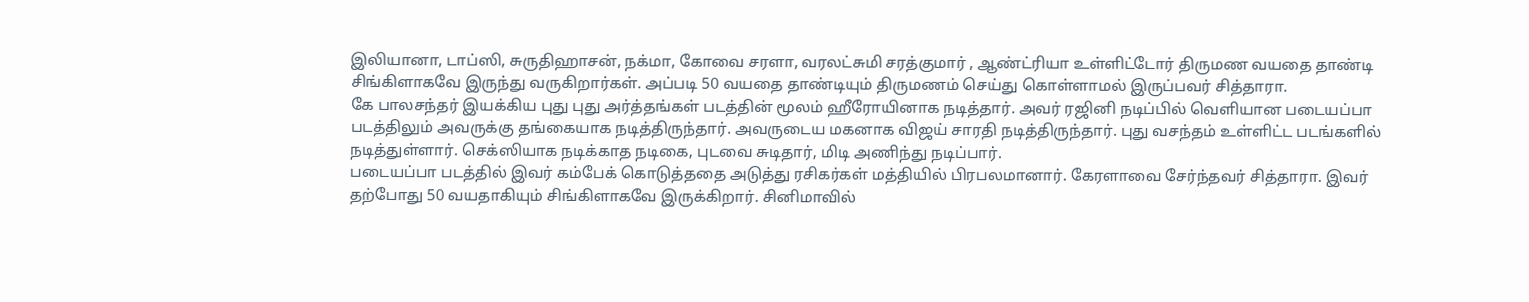இலியானா, டாப்ஸி, சுருதிஹாசன், நக்மா, கோவை சரளா, வரலட்சுமி சரத்குமார் , ஆண்ட்ரியா உள்ளிட்டோர் திருமண வயதை தாண்டி சிங்கிளாகவே இருந்து வருகிறார்கள். அப்படி 50 வயதை தாண்டியும் திருமணம் செய்து கொள்ளாமல் இருப்பவர் சித்தாரா.
கே பாலசந்தர் இயக்கிய புது புது அர்த்தங்கள் படத்தின் மூலம் ஹீரோயினாக நடித்தார். அவர் ரஜினி நடிப்பில் வெளியான படையப்பா படத்திலும் அவருக்கு தங்கையாக நடித்திருந்தார். அவருடைய மகனாக விஜய் சாரதி நடித்திருந்தார். புது வசந்தம் உள்ளிட்ட படங்களில் நடித்துள்ளார். செக்ஸியாக நடிக்காத நடிகை, புடவை சுடிதார், மிடி அணிந்து நடிப்பார்.
படையப்பா படத்தில் இவர் கம்பேக் கொடுத்ததை அடுத்து ரசிகர்கள் மத்தியில் பிரபலமானார். கேரளாவை சேர்ந்தவர் சித்தாரா. இவர் தற்போது 50 வயதாகியும் சிங்கிளாகவே இருக்கிறார். சினிமாவில்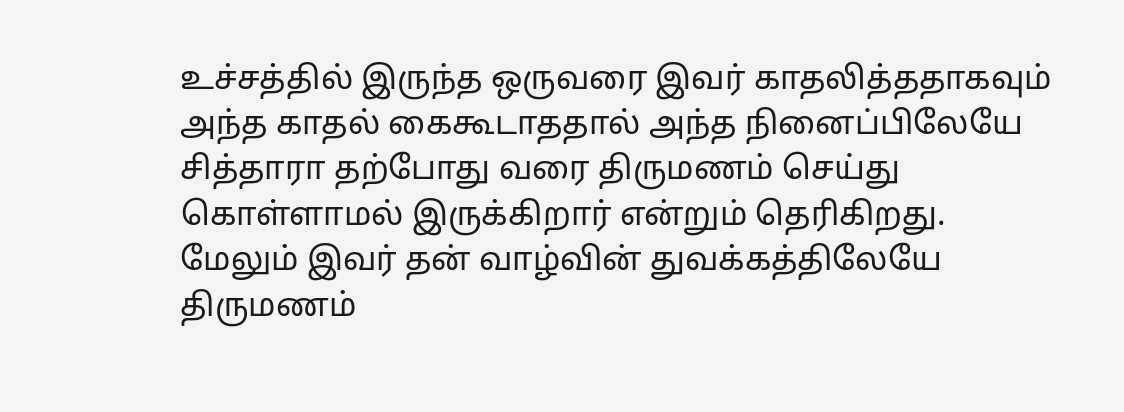உச்சத்தில் இருந்த ஒருவரை இவர் காதலித்ததாகவும் அந்த காதல் கைகூடாததால் அந்த நினைப்பிலேயே சித்தாரா தற்போது வரை திருமணம் செய்து கொள்ளாமல் இருக்கிறார் என்றும் தெரிகிறது.
மேலும் இவர் தன் வாழ்வின் துவக்கத்திலேயே திருமணம்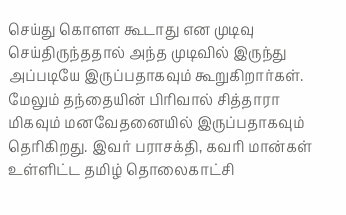செய்து கொளள கூடாது என முடிவு செய்திருந்ததால் அந்த முடிவில் இருந்து அப்படியே இருப்பதாகவும் கூறுகிறார்கள். மேலும் தந்தையின் பிரிவால் சித்தாரா மிகவும் மனவேதனையில் இருப்பதாகவும் தெரிகிறது. இவர் பராசக்தி, கவரி மான்கள் உள்ளிட்ட தமிழ் தொலைகாட்சி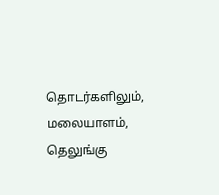தொடர்களிலும், மலையாளம், தெலுங்கு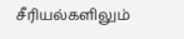சீரியல்களிலும்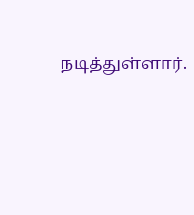நடித்துள்ளார்.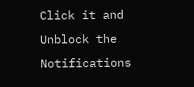Click it and Unblock the Notifications